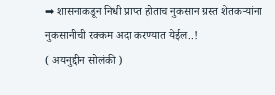➡ शासनाकडून निधी प्राप्त होताच नुकसान ग्रस्त शेतकऱ्यांना नुकसानीची रक्कम अदा करण्यात येईल..!
( अयनुद्दीन सोलंकी )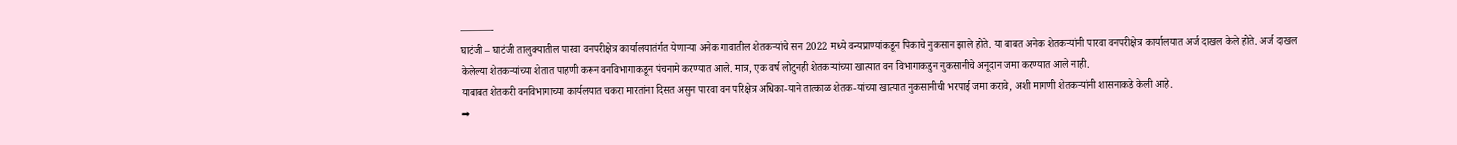———-
घाटंजी – घाटंजी तालुक्यातील पारवा वनपरीक्षेत्र कार्यालयातंर्गत येणाऱ्या अनेक गावातील शेतकऱ्यांचे सन 2022 मध्ये वन्यप्राण्यांकडून पिकाचे नुकसान झाले होते. या बाबत अनेक शेतकऱ्यांनी पारवा वनपरीक्षेत्र कार्यालयात अर्ज दाखल केले होते. अर्ज दाखल केलेल्या शेतकऱ्यांच्या शेतात पाहणी करून वनविभागाकडून पंचनामे करण्यात आले. मात्र, एक वर्ष लोटुनही शेतकऱ्यांच्या खात्यात वन विभागाकडुन नुकसानीचे अनूदान जमा करण्यात आले नाही.
याबाबत शेतकरी वनविभागाच्या कार्यलयात चकरा मारतांना दिसत असुन पारवा वन परिक्षेत्र अधिका-याने तात्काळ शेतक-यांच्या खात्यात नुकसानीची भरपाई जमा करावे, अशी मागणी शेतकऱ्यांनी शासनाकडे केली आहे.
➡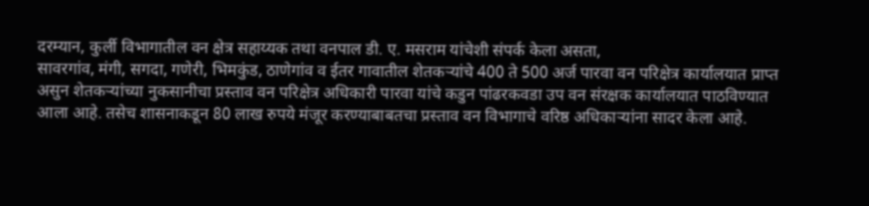दरम्यान, कुर्ली विभागातील वन क्षेत्र सहाय्यक तथा वनपाल डी. ए. मसराम यांचेशी संपर्क केला असता,
सावरगांव, मंगी, सगदा, गणेरी, भिमकुंड, ठाणेगांव व ईतर गावातील शेतकऱ्यांचे 400 ते 500 अर्ज पारवा वन परिक्षेत्र कार्यालयात प्राप्त असुन शेतकऱ्यांच्या नुकसानीचा प्रस्ताव वन परिक्षेत्र अधिकारी पारवा यांचे कडुन पांढरकवडा उप वन संरक्षक कार्यालयात पाठविण्यात आला आहे. तसेच शासनाकडून 80 लाख रुपये मंजूर करण्याबाबतचा प्रस्ताव वन विभागाचे वरिष्ठ अधिकाऱ्यांना सादर केला आहे.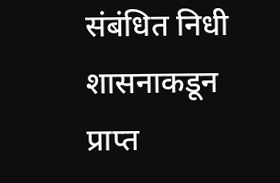संबंधित निधी शासनाकडून प्राप्त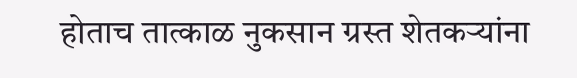होताच तात्काळ नुकसान ग्रस्त शेतकऱ्यांना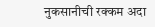नुकसानीची रक्कम अदा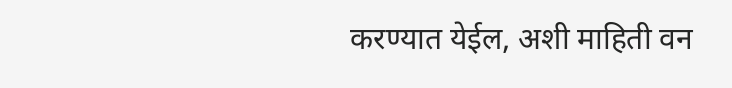करण्यात येईल, अशी माहिती वन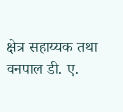क्षेत्र सहाय्यक तथा वनपाल डी. ए.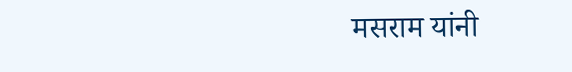मसराम यांनी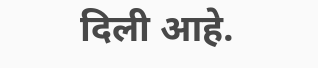दिली आहे.